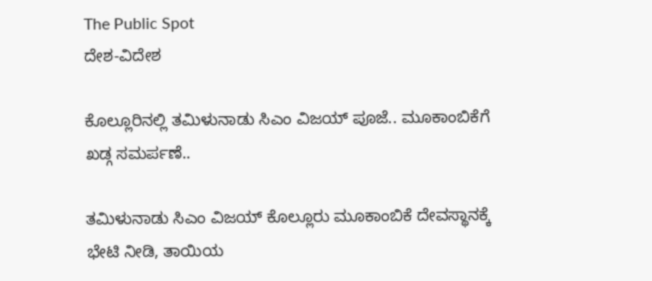The Public Spot
ದೇಶ-ವಿದೇಶ

ಕೊಲ್ಲೂರಿನಲ್ಲಿ ತಮಿಳುನಾಡು ಸಿಎಂ ವಿಜಯ್‌ ಪೂಜೆ.. ಮೂಕಾಂಬಿಕೆಗೆ ಖಡ್ಗ ಸಮರ್ಪಣೆ..

ತಮಿಳುನಾಡು ಸಿಎಂ ವಿಜಯ್ ಕೊಲ್ಲೂರು ಮೂಕಾಂಬಿಕೆ ದೇವಸ್ಥಾನಕ್ಕೆ ಭೇಟಿ ನೀಡಿ, ತಾಯಿಯ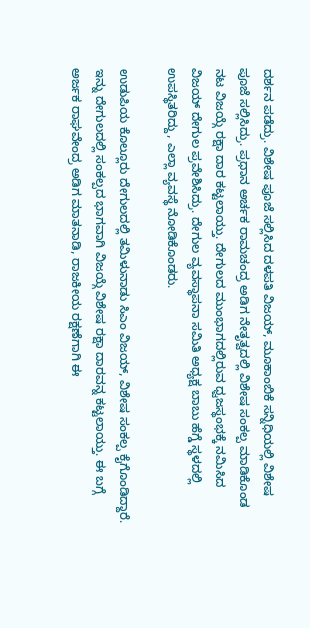ದರ್ಶನ ಪಡೆದ್ರು. ವಿಶೇಷ ಪೂಜೆ ಸಲ್ಲಿಸಿದ ದಳಪತಿ ವಿಜಯ್, ಮೂಕಾಂಬಿಕೆ ಸನ್ನಿಧಿಯಲ್ಲಿ ವಿಶೇಷ ಪೂಜೆ ಸಲ್ಲಿಸಿದ್ರು. ಪ್ರಧಾನ ಅರ್ಚಕ ರಾಮಚಂದ್ರ ಅಡಿಗ ನೇತೃತ್ವದಲ್ಲಿ ವಿಶೇಷ ಸಂಕಲ್ಪ ಮಾಡಿಕೊಂಡ ನಟ ವಿಜಯ್ಗೆ ರಕ್ಷಾ ದಾರ ಕಟ್ಟಲಾಯ್ತು. ದೇಗುಲದ ಮುಂಭಾಗದಲ್ಲಿರುವ ಧ್ವಜಸ್ಥಂಭಕ್ಕೆ ನಮಿಸಿದ ವಿಜಯ್ ದೇಗುಲ ಪ್ರವೇಶಿಸಿದ್ರು. ದೇಗುಲ ವ್ಯವಸ್ಥಾಪನಾ ಸಮಿತಿ ಅಧ್ಯಕ್ಷ ಬಾಬು ಹೆಗ್ಡೆ ಸ್ಥಳದಲ್ಲಿ ಉಪಸ್ಥಿತರಿದ್ದು, ಎಲ್ಲಾ ವ್ಯವಸ್ಥೆ ನೋಡಿಕೊಂಡರು.

ಉಡುಪಿಯ ಕೊಲ್ಲೂರು ದೇಗುಲದಲ್ಲಿ ತಮಿಳುನಾಡು ಸಿಎಂ ವಿಜಯ್‌‌, ವಿಶೇಷ ಸಂಕಲ್ಪ ಕೈಗೊಂಡಿದ್ದಾರೆ. ಇನ್ನು ದೇಗುಲದಲ್ಲಿ ಸಂಕಲ್ಪದ ಭಾಗವಾಗಿ ವಿಜಯ್ಗೆ ವಿಶೇಷ ರಕ್ಷಾ ದಾರವನ್ನ ಕಟ್ಟಲಾಯ್ತು. ಈ ಬಗ್ಗೆ ಅರ್ಜಕ ರಾಘವೇಂದ್ರ ಅಡಿಗ ಮಾತನಾಡಿ, ರಾಜಕೀಯ ರಕ್ಷಣೆಗಾಗಿ ಈ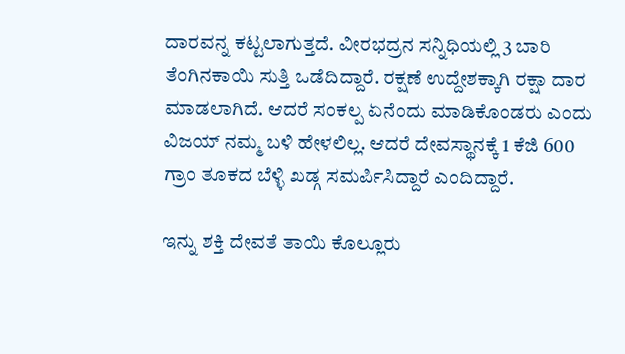ದಾರವನ್ನ ಕಟ್ಟಲಾಗುತ್ತದೆ. ವೀರಭದ್ರನ ಸನ್ನಿಧಿಯಲ್ಲಿ 3 ಬಾರಿ ತೆಂಗಿನಕಾಯಿ ಸುತ್ತಿ ಒಡೆದಿದ್ದಾರೆ. ರಕ್ಷಣೆ ಉದ್ದೇಶಕ್ಕಾಗಿ ರಕ್ಷಾ ದಾರ ಮಾಡಲಾಗಿದೆ. ಆದರೆ ಸಂಕಲ್ಪ ಏನೆಂದು ಮಾಡಿಕೊಂಡರು ಎಂದು ವಿಜಯ್‌ ನಮ್ಮ ಬಳಿ ಹೇಳಲಿಲ್ಲ. ಆದರೆ ದೇವಸ್ಥಾನಕ್ಕೆ 1 ಕೆಜಿ 600 ಗ್ರಾಂ ತೂಕದ ಬೆಳ್ಳಿ ಖಡ್ಗ ಸಮರ್ಪಿಸಿದ್ದಾರೆ ಎಂದಿದ್ದಾರೆ.

ಇನ್ನು ಶಕ್ತಿ ದೇವತೆ ತಾಯಿ ಕೊಲ್ಲೂರು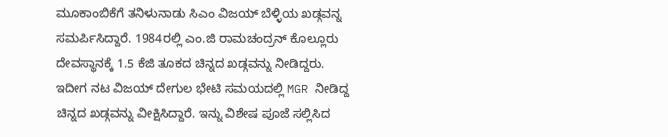ಮೂಕಾಂಬಿಕೆಗೆ ತನಿಳುನಾಡು ಸಿಎಂ ವಿಜಯ್ ಬೆಳ್ಳಿಯ ಖಡ್ಗವನ್ನ ಸಮರ್ಪಿಸಿದ್ದಾರೆ. 1984ರಲ್ಲಿ ಎಂ.ಜಿ ರಾಮಚಂದ್ರನ್‌ ಕೊಲ್ಲೂರು ದೇವಸ್ಥಾನಕ್ಕೆ 1.5 ಕೆಜಿ ತೂಕದ ಚಿನ್ನದ ಖಡ್ಗವನ್ನು ನೀಡಿದ್ದರು. ಇದೀಗ ನಟ ವಿಜಯ್‌‌ ದೇಗುಲ ಭೇಟಿ ಸಮಯದಲ್ಲಿ MGR ನೀಡಿದ್ದ ಚಿನ್ನದ ಖಡ್ಗವನ್ನು ವೀಕ್ಷಿಸಿದ್ದಾರೆ. ಇನ್ನು ವಿಶೇಷ ಪೂಜೆ ಸಲ್ಲಿಸಿದ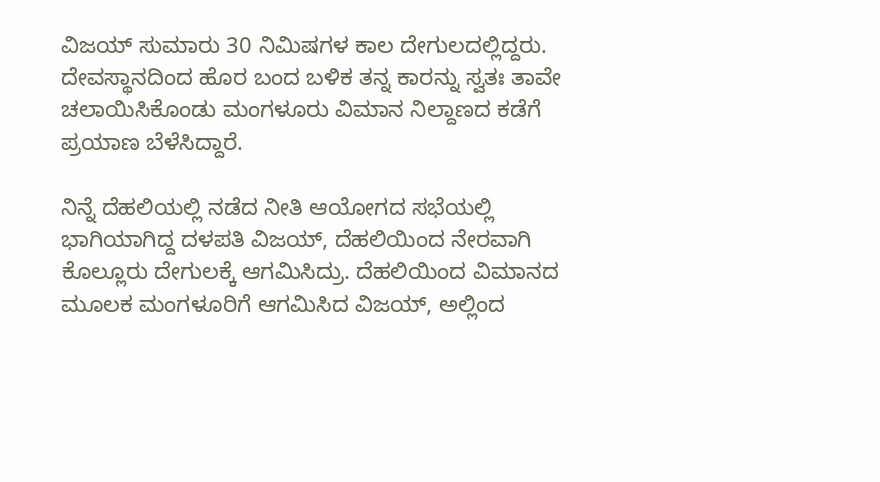ವಿಜಯ್ ಸುಮಾರು 30 ನಿಮಿಷಗಳ ಕಾಲ ದೇಗುಲದಲ್ಲಿದ್ದರು. ದೇವಸ್ಥಾನದಿಂದ ಹೊರ ಬಂದ ಬಳಿಕ ತನ್ನ ಕಾರನ್ನು ಸ್ವತಃ ತಾವೇ ಚಲಾಯಿಸಿಕೊಂಡು ಮಂಗಳೂರು ವಿಮಾನ ನಿಲ್ದಾಣದ ಕಡೆಗೆ ಪ್ರಯಾಣ ಬೆಳೆಸಿದ್ದಾರೆ.

ನಿನ್ನೆ ದೆಹಲಿಯಲ್ಲಿ ನಡೆದ ನೀತಿ ಆಯೋಗದ ಸಭೆಯಲ್ಲಿ ಭಾಗಿಯಾಗಿದ್ದ ದಳಪತಿ ವಿಜಯ್, ದೆಹಲಿಯಿಂದ ನೇರವಾಗಿ ಕೊಲ್ಲೂರು ದೇಗುಲಕ್ಕೆ ಆಗಮಿಸಿದ್ರು. ದೆಹಲಿಯಿಂದ ವಿಮಾನದ ಮೂಲಕ ಮಂಗಳೂರಿಗೆ ಆಗಮಿಸಿದ ವಿಜಯ್, ಅಲ್ಲಿಂದ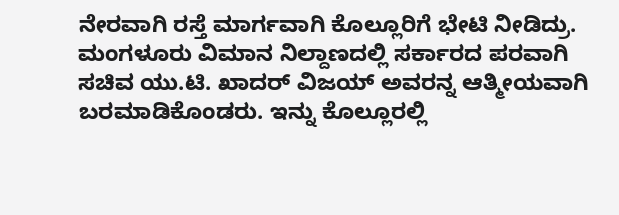ನೇರವಾಗಿ ರಸ್ತೆ ಮಾರ್ಗವಾಗಿ ಕೊಲ್ಲೂರಿಗೆ ಭೇಟಿ ನೀಡಿದ್ರು. ಮಂಗಳೂರು ವಿಮಾನ ನಿಲ್ದಾಣದಲ್ಲಿ ಸರ್ಕಾರದ ಪರವಾಗಿ ಸಚಿವ ಯು.ಟಿ. ಖಾದರ್ ವಿಜಯ್ ಅವರನ್ನ ಆತ್ಮೀಯವಾಗಿ ಬರಮಾಡಿಕೊಂಡರು. ಇನ್ನು ಕೊಲ್ಲೂರಲ್ಲಿ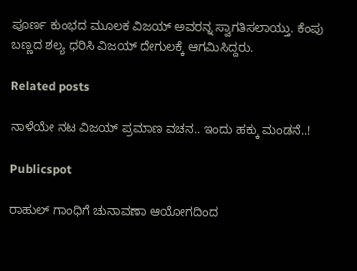ಪೂರ್ಣ ಕುಂಭದ ಮೂಲಕ ವಿಜಯ್ ಅವರನ್ನ ಸ್ವಾಗತಿಸಲಾಯ್ತು. ಕೆಂಪು ಬಣ್ಣದ ಶಲ್ಯ ಧರಿಸಿ ವಿಜಯ್ ದೇಗುಲಕ್ಕೆ ಆಗಮಿಸಿದ್ದರು.

Related posts

ನಾಳೆಯೇ ನಟ ವಿಜಯ್‌ ಪ್ರಮಾಣ ವಚನ.. ಇಂದು ಹಕ್ಕು ಮಂಡನೆ..!

Publicspot

ರಾಹುಲ್‌ ಗಾಂಧಿಗೆ ಚುನಾವಣಾ ಆಯೋಗದಿಂದ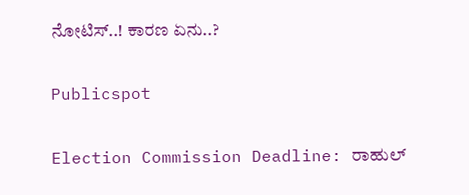ನೋಟಿಸ್‌..! ಕಾರಣ ಏನು..?

Publicspot

Election Commission Deadline: ರಾಹುಲ್‌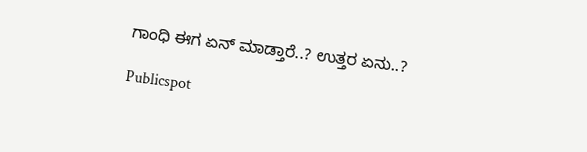ಗಾಂಧಿ ಈಗ ಏನ್‌ ಮಾಡ್ತಾರೆ..? ಉತ್ತರ ಏನು..?

Publicspot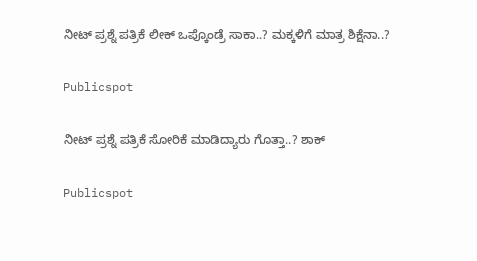ನೀಟ್‌ ಪ್ರಶ್ನೆ ಪತ್ರಿಕೆ ಲೀಕ್‌ ಒಪ್ಕೊಂಡ್ರೆ ಸಾಕಾ..? ಮಕ್ಕಳಿಗೆ ಮಾತ್ರ ಶಿಕ್ಷೆನಾ..?

Publicspot

ನೀಟ್ ಪ್ರಶ್ನೆ ಪತ್ರಿಕೆ ಸೋರಿಕೆ ಮಾಡಿದ್ಯಾರು ಗೊತ್ತಾ..? ಶಾಕ್

Publicspot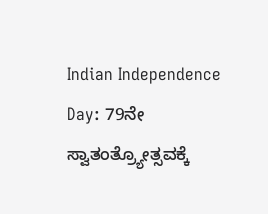Indian Independence Day: 79ನೇ ಸ್ವಾತಂತ್ರ್ಯೋತ್ಸವಕ್ಕೆ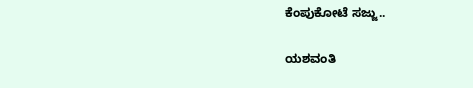ಕೆಂಪುಕೋಟೆ ಸಜ್ಜು..

ಯಶವಂತಿ